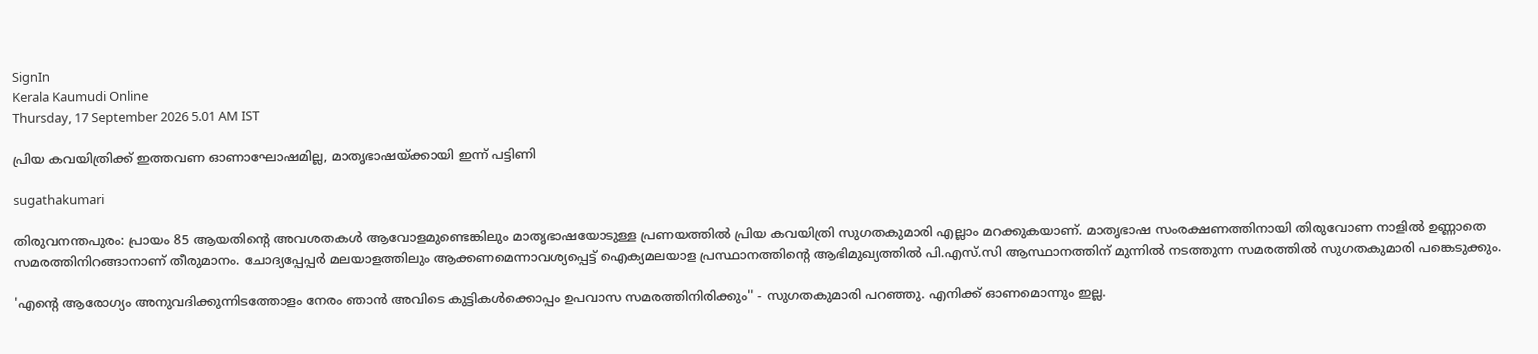SignIn
Kerala Kaumudi Online
Thursday, 17 September 2026 5.01 AM IST

പ്രിയ കവയിത്രിക്ക് ഇത്തവണ ഓണാഘോഷമില്ല, മാതൃഭാഷയ്‌ക്കായി ഇന്ന് പട്ടിണി

sugathakumari

തിരുവനന്തപുരം: പ്രായം 85 ആയതിന്റെ അവശതകൾ ആവോളമുണ്ടെങ്കിലും മാതൃഭാഷയോടുള്ള പ്രണയത്തിൽ പ്രിയ കവയിത്രി സുഗതകുമാരി എല്ലാം മറക്കുകയാണ്. മാതൃഭാഷ സംരക്ഷണത്തിനായി തിരുവോണ നാളിൽ ഉണ്ണാതെ സമരത്തിനിറങ്ങാനാണ് തീരുമാനം. ചോദ്യപ്പേപ്പർ മലയാളത്തിലും ആക്കണമെന്നാവശ്യപ്പെട്ട് ഐക്യമലയാള പ്രസ്ഥാനത്തിന്റെ ആഭിമുഖ്യത്തിൽ പി.എസ്.സി ആസ്ഥാനത്തിന് മുന്നിൽ നടത്തുന്ന സമരത്തിൽ സുഗതകുമാരി പങ്കെടുക്കും.

'എന്റെ ആരോഗ്യം അനുവദിക്കുന്നിടത്തോളം നേരം ഞാൻ അവിടെ കുട്ടികൾക്കൊപ്പം ഉപവാസ സമരത്തിനിരിക്കും'' - സുഗതകുമാരി പറഞ്ഞു. എനിക്ക് ഓണമൊന്നും ഇല്ല.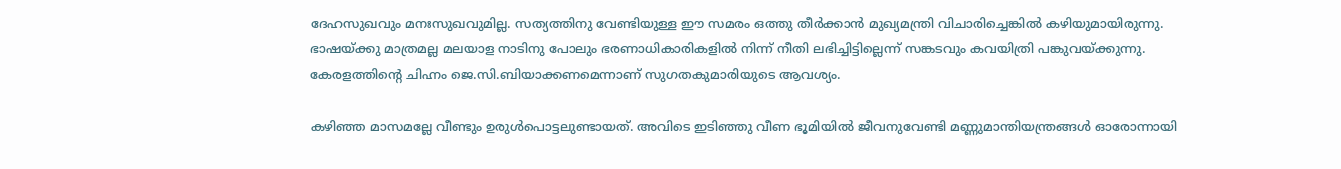ദേഹസുഖവും മനഃസുഖവുമില്ല. സത്യത്തിനു വേണ്ടിയുള്ള ഈ സമരം ഒത്തു തീർക്കാൻ മുഖ്യമന്ത്രി വിചാരിച്ചെങ്കിൽ കഴിയുമായിരുന്നു. ഭാഷയ്‌ക്കു മാത്രമല്ല മലയാള നാടിനു പോലും ഭരണാധികാരികളിൽ നിന്ന് നീതി ലഭിച്ചിട്ടില്ലെന്ന് സങ്കടവും കവയിത്രി പങ്കുവയ്‌ക്കുന്നു. കേരളത്തിന്റെ ചിഹ്നം ജെ.സി.ബിയാക്കണമെന്നാണ് സുഗതകുമാരിയുടെ ആവശ്യം.

കഴിഞ്ഞ മാസമല്ലേ വീണ്ടും ഉരുൾപൊട്ടലുണ്ടായത്. അവിടെ ഇടിഞ്ഞു വീണ ഭൂമിയിൽ ജീവനുവേണ്ടി മണ്ണുമാന്തിയന്ത്രങ്ങൾ ഓരോന്നായി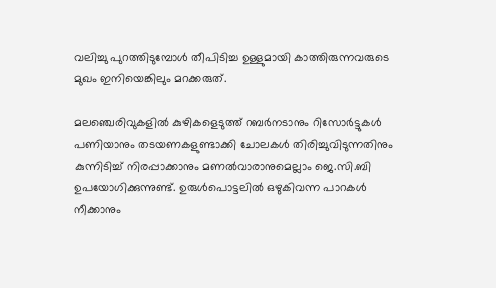വലിച്ചു പുറത്തിടുമ്പോൾ തീപിടിച്ച ഉള്ളുമായി കാത്തിരുന്നവരുടെ മുഖം ഇനിയെങ്കിലും മറക്കരുത്.

മലഞ്ചെരിവുകളിൽ കുഴികളെടുത്ത് റബർനടാനും റിസോർട്ടുകൾ പണിയാനും തടയണകളുണ്ടാക്കി ചോലകൾ തിരിച്ചുവിടുന്നതിനും കുന്നിടിച്ച് നിരപ്പാക്കാനും മണൽവാരാനുമെല്ലാം ജെ.സി.ബി ഉപയോഗിക്കുന്നുണ്ട്. ഉരുൾപൊട്ടലിൽ ഒഴുകിവന്ന പാറകൾ നീക്കാനും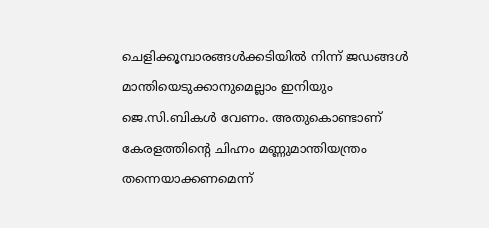ചെളിക്കൂമ്പാരങ്ങൾക്കടിയിൽ നിന്ന് ജഡങ്ങൾ മാന്തിയെടുക്കാനുമെല്ലാം ഇനിയും ജെ.സി.ബികൾ വേണം. അതുകൊണ്ടാണ് കേരളത്തിന്റെ ചിഹ്നം മണ്ണുമാന്തിയന്ത്രം തന്നെയാക്കണമെന്ന്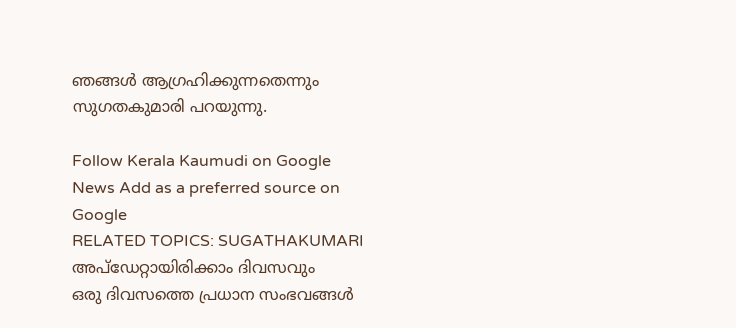ഞങ്ങൾ ആഗ്രഹിക്കുന്നതെന്നും സുഗതകുമാരി പറയുന്നു.

Follow Kerala Kaumudi on Google News Add as a preferred source on Google
RELATED TOPICS: SUGATHAKUMARI
അപ്ഡേറ്റായിരിക്കാം ദിവസവും
ഒരു ദിവസത്തെ പ്രധാന സംഭവങ്ങൾ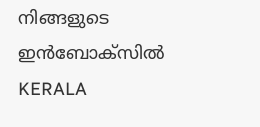നിങ്ങളുടെ ഇൻബോക്സിൽ
KERALA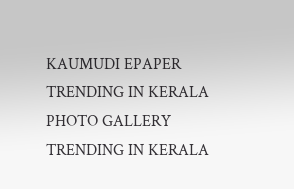KAUMUDI EPAPER
TRENDING IN KERALA
PHOTO GALLERY
TRENDING IN KERALA